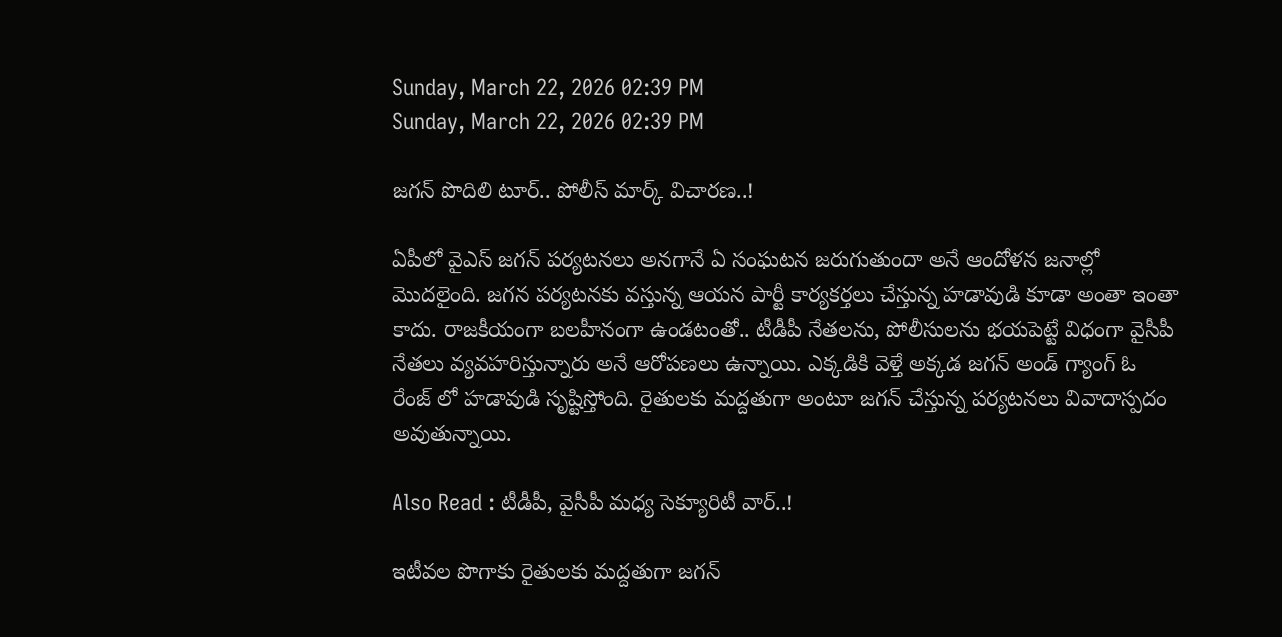Sunday, March 22, 2026 02:39 PM
Sunday, March 22, 2026 02:39 PM

జగన్ పొదిలి టూర్.. పోలీస్ మార్క్ విచారణ..!

ఏపీలో వైఎస్ జగన్ పర్యటనలు అనగానే ఏ సంఘటన జరుగుతుందా అనే ఆందోళన జనాల్లో మొదలైంది. జగన పర్యటనకు వస్తున్న ఆయన పార్టీ కార్యకర్తలు చేస్తున్న హడావుడి కూడా అంతా ఇంతా కాదు. రాజకీయంగా బలహీనంగా ఉండటంతో.. టీడీపీ నేతలను, పోలీసులను భయపెట్టే విధంగా వైసీపీ నేతలు వ్యవహరిస్తున్నారు అనే ఆరోపణలు ఉన్నాయి. ఎక్కడికి వెళ్తే అక్కడ జగన్ అండ్ గ్యాంగ్ ఓ రేంజ్ లో హడావుడి సృష్టిస్తోంది. రైతులకు మద్దతుగా అంటూ జగన్ చేస్తున్న పర్యటనలు వివాదాస్పదం అవుతున్నాయి.

Also Read : టీడీపీ, వైసీపీ మధ్య సెక్యూరిటీ వార్..!

ఇటీవల పొగాకు రైతులకు మద్దతుగా జగన్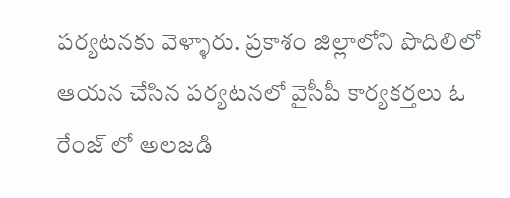పర్యటనకు వెళ్ళారు. ప్రకాశం జిల్లాలోని పొదిలిలో ఆయన చేసిన పర్యటనలో వైసీపీ కార్యకర్తలు ఓ రేంజ్ లో అలజడి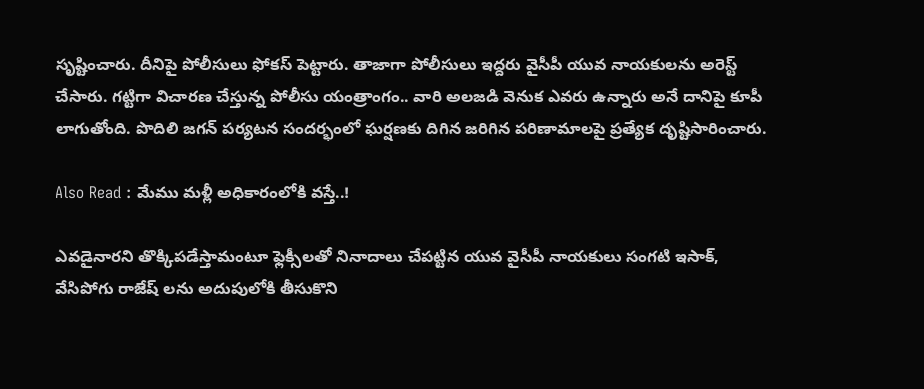సృష్టించారు. దీనిపై పోలీసులు ఫోకస్ పెట్టారు. తాజాగా పోలీసులు ఇద్దరు వైసీపీ యువ నాయకులను అరెస్ట్ చేసారు. గట్టిగా విచారణ చేస్తున్న పోలీసు యంత్రాంగం.. వారి అలజడి వెనుక ఎవరు ఉన్నారు అనే దానిపై కూపీ లాగుతోంది. పొదిలి జగన్ పర్యటన సందర్భంలో ఘర్షణకు దిగిన జరిగిన పరిణామాలపై ప్రత్యేక దృష్టిసారించారు.

Also Read : మేము మళ్లీ అధికారంలోకి వస్తే..!

ఎవడైనారని తొక్కిపడేస్తామంటూ ఫ్లెక్సీలతో నినాదాలు చేపట్టిన యువ వైసీపీ నాయకులు సంగటి ఇసాక్, వేసిపోగు రాజేష్ లను అదుపులోకి తీసుకొని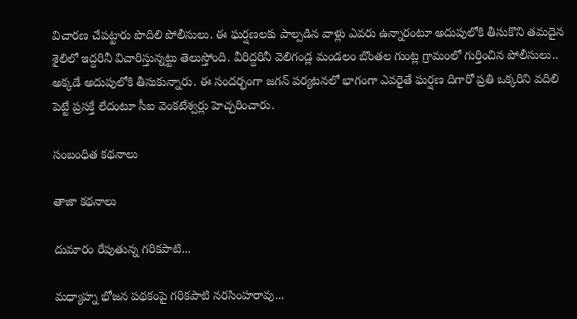విచారణ చేపట్టారు పొదిలి పోలీసులు. ఈ ఘర్షణలకు పాల్పడిన వాళ్లు ఎవరు ఉన్నారంటూ అదుపులోకి తీసుకొని తమదైన శైలిలో ఇద్దరినీ విచారిస్తున్నట్టు తెలుస్తోంది. వీరిద్దరినీ వెలిగండ్ల మండలం బొంతల గుంట్ల గ్రామంలో గుర్తించిన పోలీసులు.. అక్కడే అదుపులోకి తీసుకున్నారు. ఈ సందర్భంగా జగన్ పర్యటనలో భాగంగా ఎవరైతే ఘర్షణ దిగారో ప్రతి ఒక్కరిని వదిలి పెట్టే ప్రసక్తే లేదంటూ సీఐ వెంకటేశ్వర్లు హెచ్చరించారు.

సంబంధిత కథనాలు

తాజా కథనాలు

దుమారం రేపుతున్న గరికపాటి...

మధ్యాహ్న భోజన పథకంపై గరికపాటి నరసింహరావు...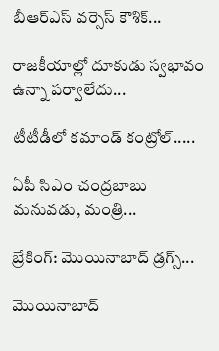బీఆర్ఎస్ వర్సెస్ కౌశిక్...

రాజకీయాల్లో దూకుడు స్వభావం ఉన్నా పర్వాలేదు...

టీటీడీలో కమాండ్ కంట్రోల్.....

ఏపీ సిఎం చంద్రబాబు మనువడు, మంత్రి...

బ్రేకింగ్: మొయినాబాద్ డ్రగ్స్...

మొయినాబాద్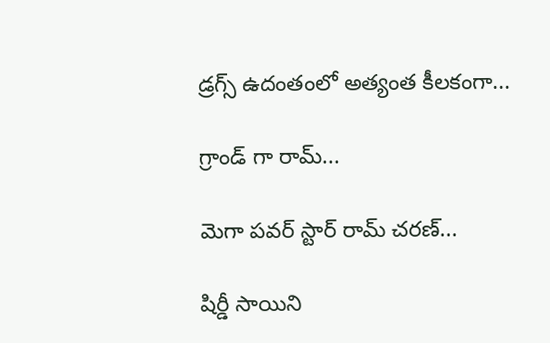డ్రగ్స్ ఉదంతంలో అత్యంత కీలకంగా...

గ్రాండ్ గా రామ్...

మెగా పవర్ స్టార్ రామ్ చరణ్...

షిర్డీ సాయిని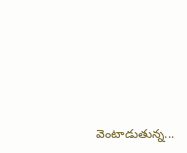వెంటాడుతున్న...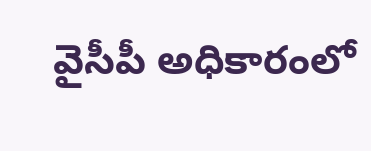వైసీపీ అధికారంలో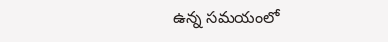ఉన్న సమయంలో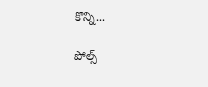కొన్ని...

పోల్స్